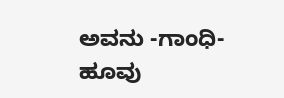ಅವನು -ಗಾಂಧಿ-ಹೂವು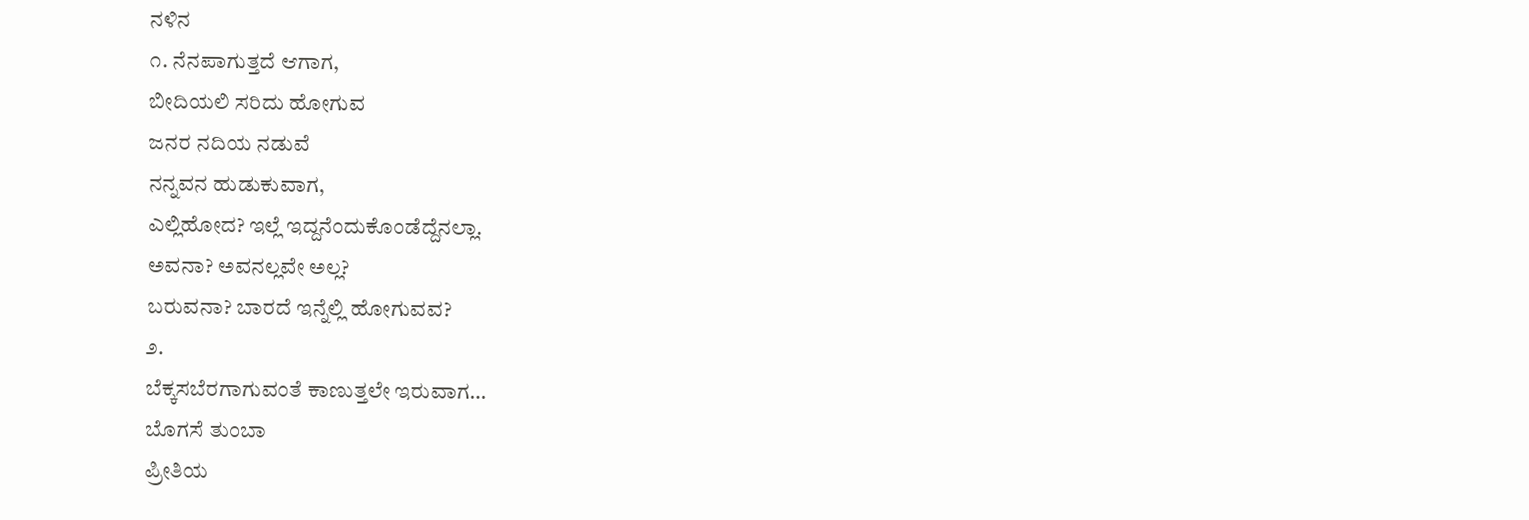ನಳಿನ
೧. ನೆನಪಾಗುತ್ತದೆ ಆಗಾಗ,
ಬೀದಿಯಲಿ ಸರಿದು ಹೋಗುವ
ಜನರ ನದಿಯ ನಡುವೆ
ನನ್ನವನ ಹುಡುಕುವಾಗ,
ಎಲ್ಲಿಹೋದ? ಇಲ್ಲೆ ಇದ್ದನೆಂದುಕೊಂಡೆದ್ದೆನಲ್ಲಾ.
ಅವನಾ? ಅವನಲ್ಲವೇ ಅಲ್ಲ?
ಬರುವನಾ? ಬಾರದೆ ಇನ್ನೆಲ್ಲಿ ಹೋಗುವವ?
೨.
ಬೆಕ್ಕಸಬೆರಗಾಗುವಂತೆ ಕಾಣುತ್ತಲೇ ಇರುವಾಗ…
ಬೊಗಸೆ ತುಂಬಾ
ಪ್ರೀತಿಯ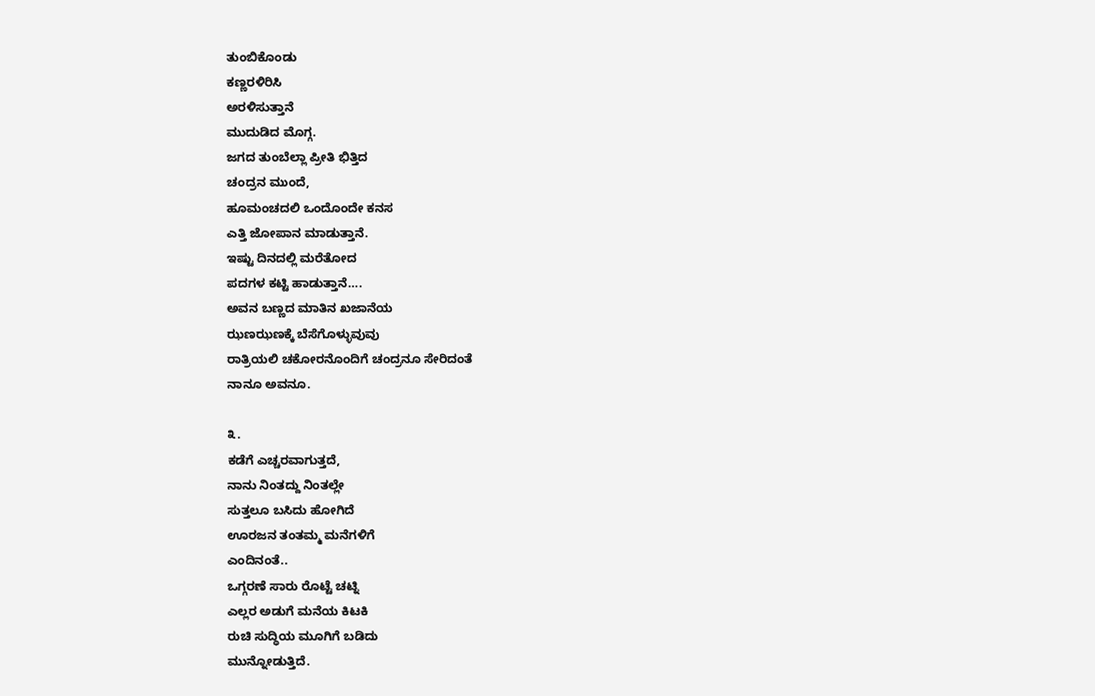ತುಂಬಿಕೊಂಡು
ಕಣ್ಣರಳಿರಿಸಿ
ಅರಳಿಸುತ್ತಾನೆ
ಮುದುಡಿದ ಮೊಗ್ಗ.
ಜಗದ ತುಂಬೆಲ್ಲಾ ಪ್ರೀತಿ ಭಿತ್ತಿದ
ಚಂದ್ರನ ಮುಂದೆ,
ಹೂಮಂಚದಲಿ ಒಂದೊಂದೇ ಕನಸ
ಎತ್ತಿ ಜೋಪಾನ ಮಾಡುತ್ತಾನೆ.
ಇಷ್ಟು ದಿನದಲ್ಲಿ ಮರೆತೋದ
ಪದಗಳ ಕಟ್ಟಿ ಹಾಡುತ್ತಾನೆ….
ಅವನ ಬಣ್ಣದ ಮಾತಿನ ಖಜಾನೆಯ
ಝಣಝಣಕ್ಕೆ ಬೆಸೆಗೊಳ್ಳುವುವು
ರಾತ್ರಿಯಲಿ ಚಕೋರನೊಂದಿಗೆ ಚಂದ್ರನೂ ಸೇರಿದಂತೆ
ನಾನೂ ಅವನೂ.

೩.
ಕಡೆಗೆ ಎಚ್ಚರವಾಗುತ್ತದೆ,
ನಾನು ನಿಂತದ್ದು ನಿಂತಲ್ಲೇ
ಸುತ್ತಲೂ ಬಸಿದು ಹೋಗಿದೆ
ಊರಜನ ತಂತಮ್ಮ ಮನೆಗಳಿಗೆ
ಎಂದಿನಂತೆ..
ಒಗ್ಗರಣೆ ಸಾರು ರೊಟ್ಟೆ ಚಟ್ನಿ
ಎಲ್ಲರ ಅಡುಗೆ ಮನೆಯ ಕಿಟಕಿ
ರುಚಿ ಸುದ್ಧಿಯ ಮೂಗಿಗೆ ಬಡಿದು
ಮುನ್ನೋಡುತ್ತಿದೆ.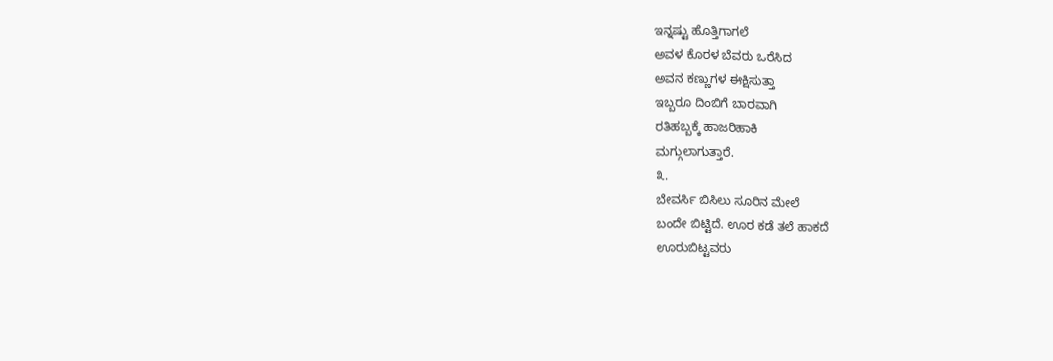ಇನ್ನಷ್ಟು ಹೊತ್ತಿಗಾಗಲೆ
ಅವಳ ಕೊರಳ ಬೆವರು ಒರೆಸಿದ
ಅವನ ಕಣ್ಣುಗಳ ಈಕ್ಷಿಸುತ್ತಾ
ಇಬ್ಬರೂ ದಿಂಬಿಗೆ ಬಾರವಾಗಿ
ರತಿಹಬ್ಬಕ್ಕೆ ಹಾಜರಿಹಾಕಿ
ಮಗ್ಗುಲಾಗುತ್ತಾರೆ.
೩.
ಬೇವರ್ಸಿ ಬಿಸಿಲು ಸೂರಿನ ಮೇಲೆ
ಬಂದೇ ಬಿಟ್ಟಿದೆ. ಊರ ಕಡೆ ತಲೆ ಹಾಕದೆ
ಊರುಬಿಟ್ಟವರು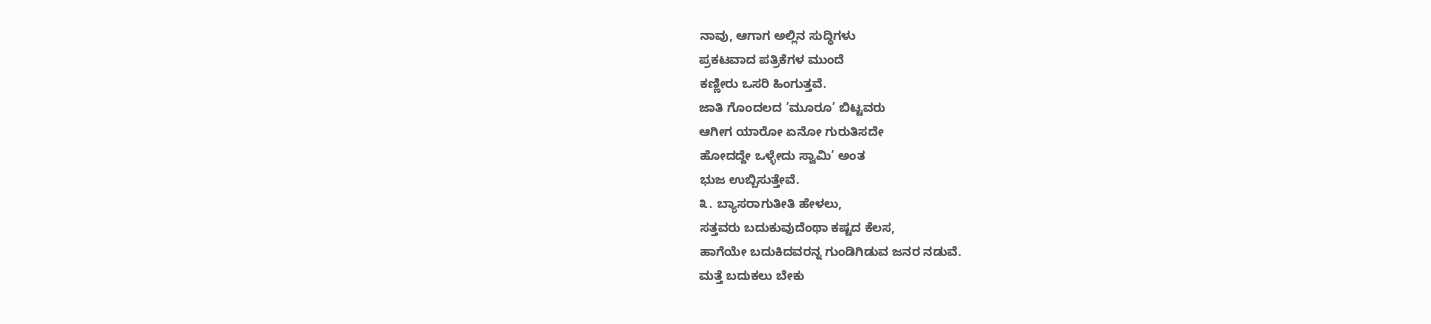ನಾವು, ಆಗಾಗ ಅಲ್ಲಿನ ಸುದ್ಧಿಗಳು
ಪ್ರಕಟವಾದ ಪತ್ರಿಕೆಗಳ ಮುಂದೆ
ಕಣ್ಣೀರು ಒಸರಿ ಹಿಂಗುತ್ತವೆ.
ಜಾತಿ ಗೊಂದಲದ ’ಮೂರೂ’ ಬಿಟ್ಟವರು
ಆಗೀಗ ಯಾರೋ ಏನೋ ಗುರುತಿಸದೇ
ಹೋದದ್ದೇ ಒಳ್ಳೇದು ಸ್ವಾಮಿ’ ಅಂತ
ಭುಜ ಉಬ್ಬಿಸುತ್ತೇವೆ.
೩. ಬ್ಯಾಸರಾಗುತೀತಿ ಹೇಳಲು,
ಸತ್ತವರು ಬದುಕುವುದೆಂಥಾ ಕಷ್ಟದ ಕೆಲಸ,
ಹಾಗೆಯೇ ಬದುಕಿದವರನ್ನ ಗುಂಡಿಗಿಡುವ ಜನರ ನಡುವೆ.
ಮತ್ತೆ ಬದುಕಲು ಬೇಕು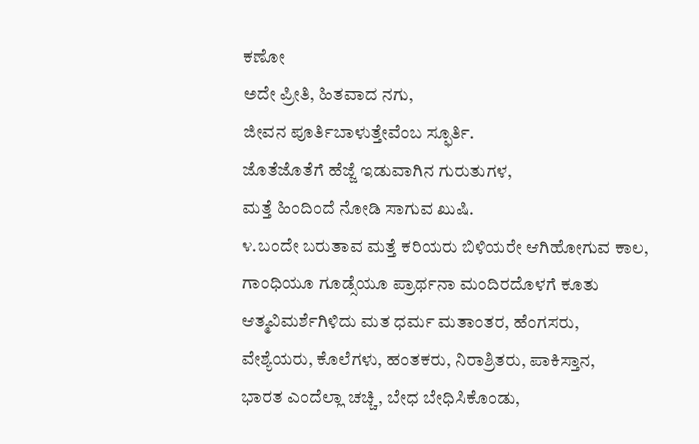ಕಣೋ
ಅದೇ ಪ್ರೀತಿ, ಹಿತವಾದ ನಗು,
ಜೀವನ ಪೂರ್ತಿಬಾಳುತ್ತೇವೆಂಬ ಸ್ಫೂರ್ತಿ.
ಜೊತೆಜೊತೆಗೆ ಹೆಜ್ಜೆ ಇಡುವಾಗಿನ ಗುರುತುಗಳ,
ಮತ್ತೆ ಹಿಂದಿಂದೆ ನೋಡಿ ಸಾಗುವ ಖುಷಿ.
೪.ಬಂದೇ ಬರುತಾವ ಮತ್ತೆ ಕರಿಯರು ಬಿಳಿಯರೇ ಆಗಿಹೋಗುವ ಕಾಲ,
ಗಾಂಧಿಯೂ ಗೂಡ್ಸೆಯೂ ಪ್ರಾರ್ಥನಾ ಮಂದಿರದೊಳಗೆ ಕೂತು
ಆತ್ಮವಿಮರ್ಶೆಗಿಳಿದು ಮತ ಧರ್ಮ ಮತಾಂತರ, ಹೆಂಗಸರು,
ವೇಶ್ಯೆಯರು, ಕೊಲೆಗಳು, ಹಂತಕರು, ನಿರಾಶ್ರಿತರು, ಪಾಕಿಸ್ತಾನ,
ಭಾರತ ಎಂದೆಲ್ಲಾ ಚಚ್ಚಿ, ಬೇಧ ಬೇಧಿಸಿಕೊಂಡು,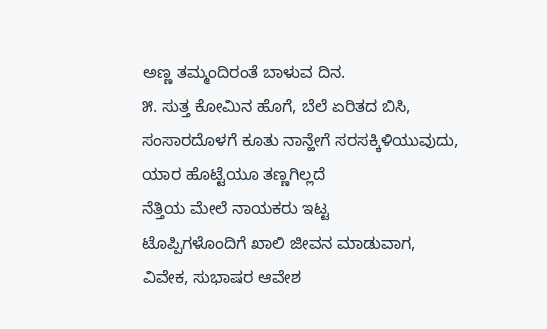ಅಣ್ಣ ತಮ್ಮಂದಿರಂತೆ ಬಾಳುವ ದಿನ.
೫. ಸುತ್ತ ಕೋಮಿನ ಹೊಗೆ, ಬೆಲೆ ಏರಿತದ ಬಿಸಿ,
ಸಂಸಾರದೊಳಗೆ ಕೂತು ನಾನ್ಹೇಗೆ ಸರಸಕ್ಕಿಳಿಯುವುದು,
ಯಾರ ಹೊಟ್ಟೆಯೂ ತಣ್ಣಗಿಲ್ಲದೆ
ನೆತ್ತಿಯ ಮೇಲೆ ನಾಯಕರು ಇಟ್ಟ
ಟೊಪ್ಪಿಗಳೊಂದಿಗೆ ಖಾಲಿ ಜೀವನ ಮಾಡುವಾಗ,
ವಿವೇಕ, ಸುಭಾಷರ ಆವೇಶ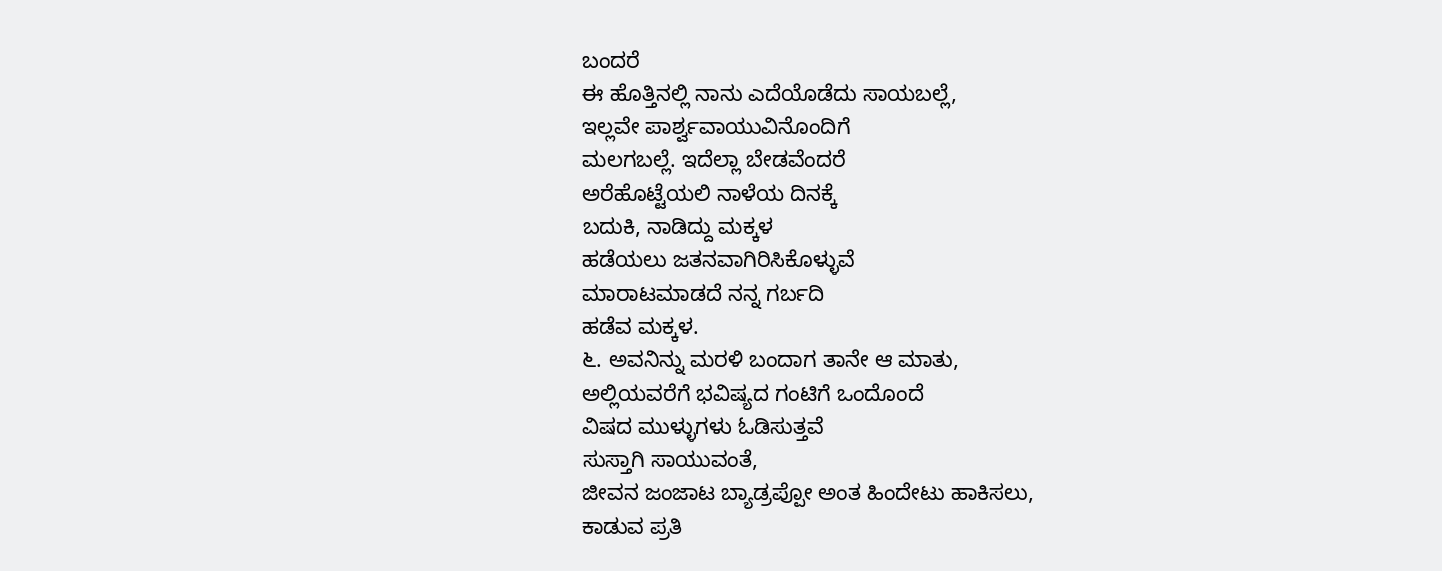ಬಂದರೆ
ಈ ಹೊತ್ತಿನಲ್ಲಿ ನಾನು ಎದೆಯೊಡೆದು ಸಾಯಬಲ್ಲೆ,
ಇಲ್ಲವೇ ಪಾರ್ಶ್ವವಾಯುವಿನೊಂದಿಗೆ
ಮಲಗಬಲ್ಲೆ. ಇದೆಲ್ಲಾ ಬೇಡವೆಂದರೆ
ಅರೆಹೊಟ್ಟೆಯಲಿ ನಾಳೆಯ ದಿನಕ್ಕೆ
ಬದುಕಿ, ನಾಡಿದ್ದು ಮಕ್ಕಳ
ಹಡೆಯಲು ಜತನವಾಗಿರಿಸಿಕೊಳ್ಳುವೆ
ಮಾರಾಟಮಾಡದೆ ನನ್ನ ಗರ್ಬದಿ
ಹಡೆವ ಮಕ್ಕಳ.
೬. ಅವನಿನ್ನು ಮರಳಿ ಬಂದಾಗ ತಾನೇ ಆ ಮಾತು,
ಅಲ್ಲಿಯವರೆಗೆ ಭವಿಷ್ಯದ ಗಂಟಿಗೆ ಒಂದೊಂದೆ
ವಿಷದ ಮುಳ್ಳುಗಳು ಓಡಿಸುತ್ತವೆ
ಸುಸ್ತಾಗಿ ಸಾಯುವಂತೆ,
ಜೀವನ ಜಂಜಾಟ ಬ್ಯಾಡ್ರಪ್ಪೋ ಅಂತ ಹಿಂದೇಟು ಹಾಕಿಸಲು,
ಕಾಡುವ ಪ್ರತಿ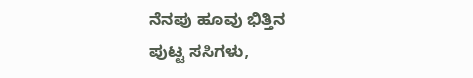ನೆನಪು ಹೂವು ಭಿತ್ತಿನ
ಪುಟ್ಟ ಸಸಿಗಳು,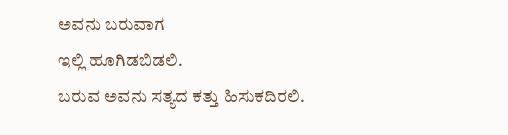ಅವನು ಬರುವಾಗ
ಇಲ್ಲಿ ಹೂಗಿಡಬಿಡಲಿ.
ಬರುವ ಅವನು ಸತ್ಯದ ಕತ್ತು ಹಿಸುಕದಿರಲಿ.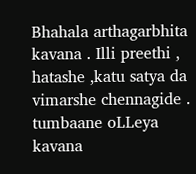Bhahala arthagarbhita kavana . Illi preethi , hatashe ,katu satya da vimarshe chennagide .
tumbaane oLLeya kavana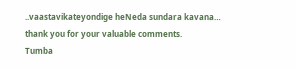..vaastavikateyondige heNeda sundara kavana…
thank you for your valuable comments.
Tumba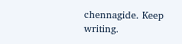chennagide. Keep writing.